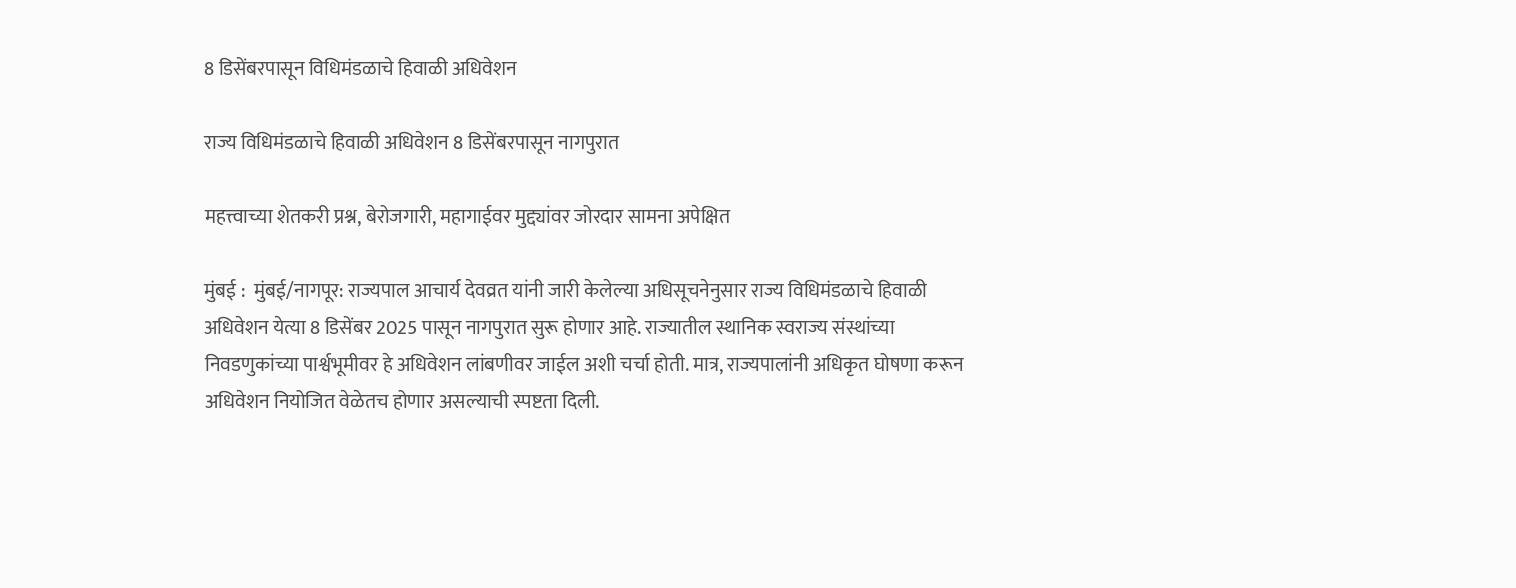8 डिसेंबरपासून विधिमंडळाचे हिवाळी अधिवेशन

राज्य विधिमंडळाचे हिवाळी अधिवेशन 8 डिसेंबरपासून नागपुरात

महत्त्वाच्या शेतकरी प्रश्न, बेरोजगारी, महागाईवर मुद्द्यांवर जोरदार सामना अपेक्षित

मुंबई :  मुंबई/नागपूर: राज्यपाल आचार्य देवव्रत यांनी जारी केलेल्या अधिसूचनेनुसार राज्य विधिमंडळाचे हिवाळी अधिवेशन येत्या 8 डिसेंबर 2025 पासून नागपुरात सुरू होणार आहे. राज्यातील स्थानिक स्वराज्य संस्थांच्या निवडणुकांच्या पार्श्वभूमीवर हे अधिवेशन लांबणीवर जाईल अशी चर्चा होती. मात्र, राज्यपालांनी अधिकृत घोषणा करून अधिवेशन नियोजित वेळेतच होणार असल्याची स्पष्टता दिली.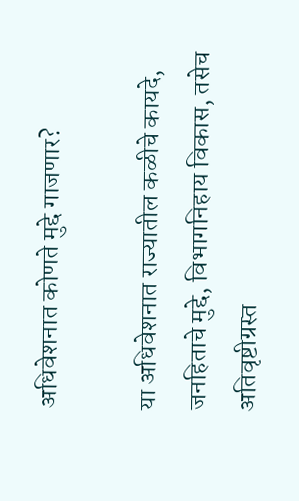अधिवेशनात कोणते मुद्दे गाजणार?

या अधिवेशनात राज्यातील कळीचे कायदे, जनहिताचे मुद्दे, विभागनिहाय विकास, तसेच अतिवृष्टीग्रस्त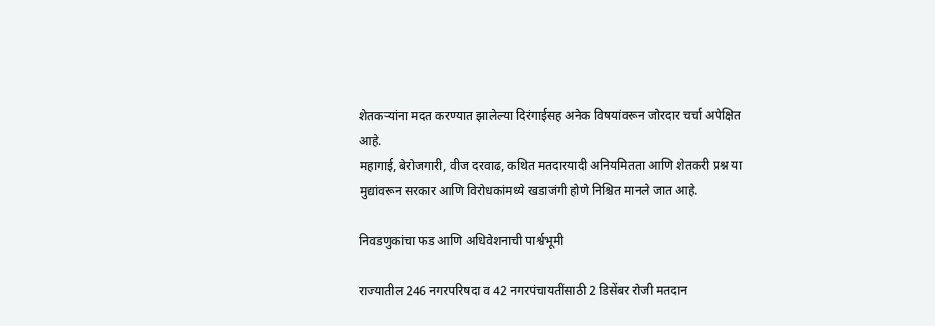शेतकऱ्यांना मदत करण्यात झालेल्या दिरंगाईसह अनेक विषयांवरून जोरदार चर्चा अपेक्षित आहे.
महागाई, बेरोजगारी, वीज दरवाढ, कथित मतदारयादी अनियमितता आणि शेतकरी प्रश्न या मुद्यांवरून सरकार आणि विरोधकांमध्ये खडाजंगी होणे निश्चित मानले जात आहे.

निवडणुकांचा फड आणि अधिवेशनाची पार्श्वभूमी

राज्यातील 246 नगरपरिषदा व 42 नगरपंचायतींसाठी 2 डिसेंबर रोजी मतदान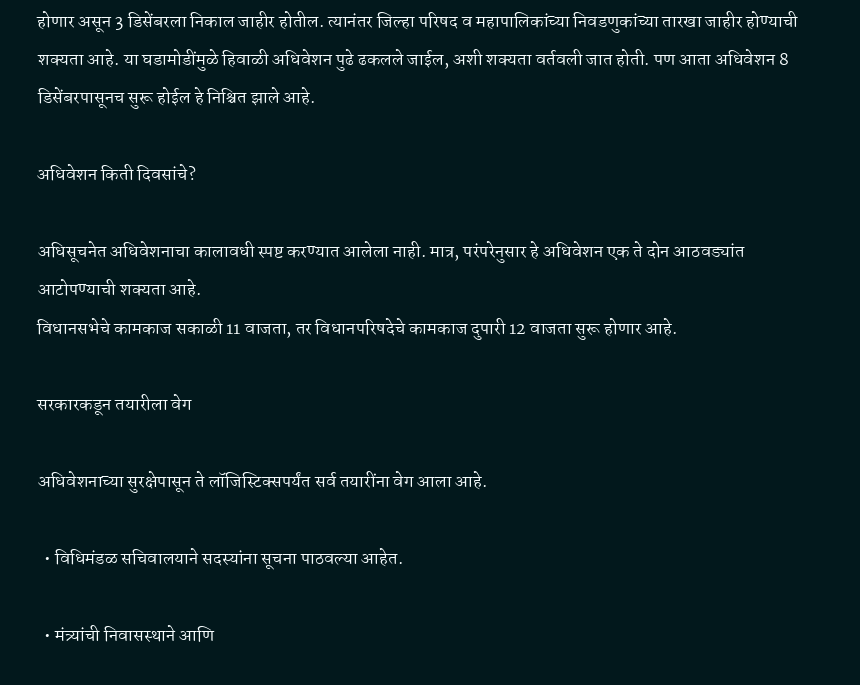होणार असून 3 डिसेंबरला निकाल जाहीर होतील. त्यानंतर जिल्हा परिषद व महापालिकांच्या निवडणुकांच्या तारखा जाहीर होण्याची शक्यता आहे. या घडामोडींमुळे हिवाळी अधिवेशन पुढे ढकलले जाईल, अशी शक्यता वर्तवली जात होती. पण आता अधिवेशन 8 डिसेंबरपासूनच सुरू होईल हे निश्चित झाले आहे.

अधिवेशन किती दिवसांचे?

अधिसूचनेत अधिवेशनाचा कालावधी स्पष्ट करण्यात आलेला नाही. मात्र, परंपरेनुसार हे अधिवेशन एक ते दोन आठवड्यांत आटोपण्याची शक्यता आहे.
विधानसभेचे कामकाज सकाळी 11 वाजता, तर विधानपरिषदेचे कामकाज दुपारी 12 वाजता सुरू होणार आहे.

सरकारकडून तयारीला वेग

अधिवेशनाच्या सुरक्षेपासून ते लॉजिस्टिक्सपर्यंत सर्व तयारींना वेग आला आहे.

  • विधिमंडळ सचिवालयाने सदस्यांना सूचना पाठवल्या आहेत.

  • मंत्र्यांची निवासस्थाने आणि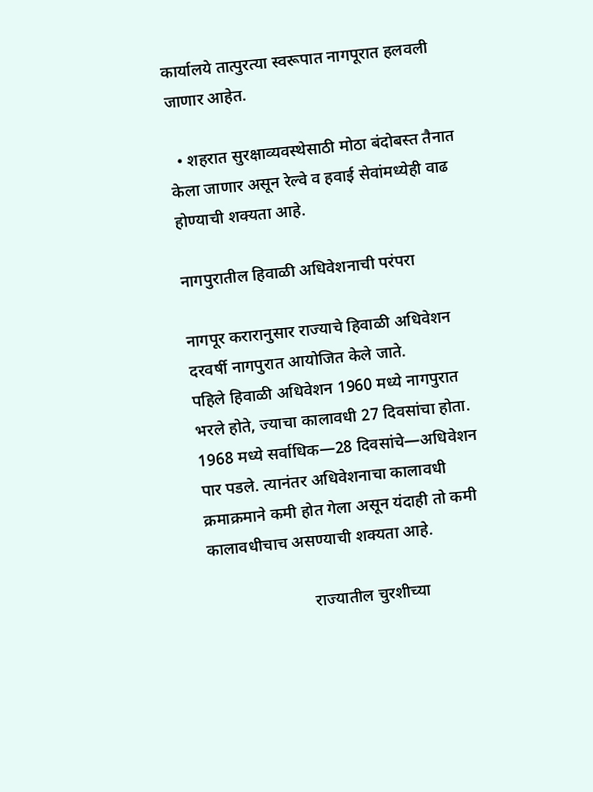कार्यालये तात्पुरत्या स्वरूपात नागपूरात हलवली जाणार आहेत.

  • शहरात सुरक्षाव्यवस्थेसाठी मोठा बंदोबस्त तैनात केला जाणार असून रेल्वे व हवाई सेवांमध्येही वाढ होण्याची शक्यता आहे.

नागपुरातील हिवाळी अधिवेशनाची परंपरा

नागपूर करारानुसार राज्याचे हिवाळी अधिवेशन दरवर्षी नागपुरात आयोजित केले जाते.
पहिले हिवाळी अधिवेशन 1960 मध्ये नागपुरात भरले होते, ज्याचा कालावधी 27 दिवसांचा होता.
1968 मध्ये सर्वाधिक—28 दिवसांचे—अधिवेशन पार पडले. त्यानंतर अधिवेशनाचा कालावधी क्रमाक्रमाने कमी होत गेला असून यंदाही तो कमी कालावधीचाच असण्याची शक्यता आहे.

                         राज्यातील चुरशीच्या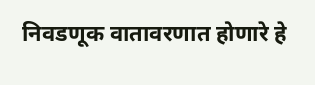निवडणूक वातावरणात होणारे हे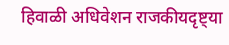हिवाळी अधिवेशन राजकीयदृष्ट्या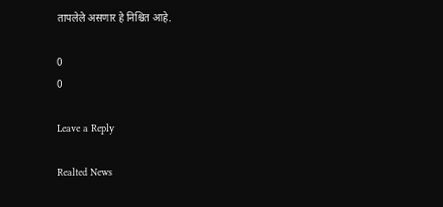तापलेले असणार हे निश्चित आहे.

0
0

Leave a Reply

Realted News